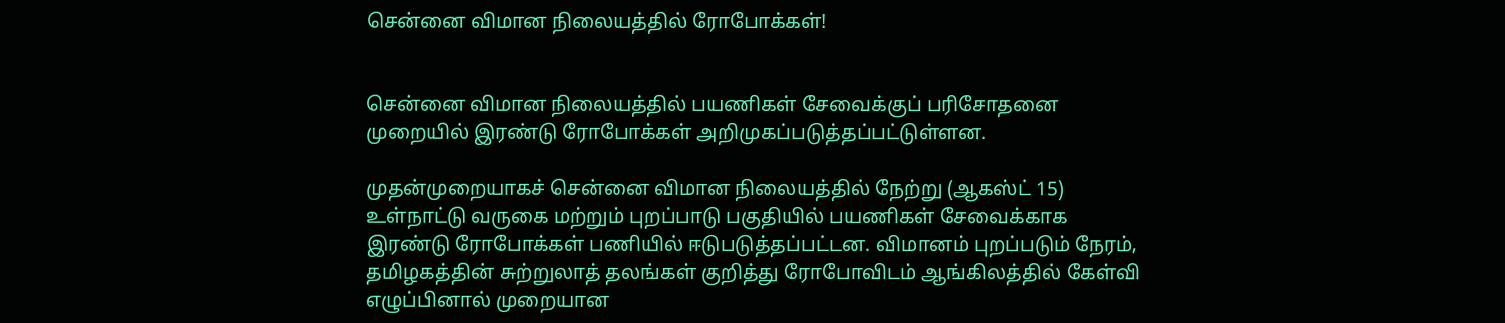சென்னை விமான நிலையத்தில் ரோபோக்கள்!


சென்னை விமான நிலையத்தில் பயணிகள் சேவைக்குப் பரிசோதனை முறையில் இரண்டு ரோபோக்கள் அறிமுகப்படுத்தப்பட்டுள்ளன.

முதன்முறையாகச் சென்னை விமான நிலையத்தில் நேற்று (ஆகஸ்ட் 15) உள்நாட்டு வருகை மற்றும் புறப்பாடு பகுதியில் பயணிகள் சேவைக்காக இரண்டு ரோபோக்கள் பணியில் ஈடுபடுத்தப்பட்டன. விமானம் புறப்படும் நேரம், தமிழகத்தின் சுற்றுலாத் தலங்கள் குறித்து ரோபோவிடம் ஆங்கிலத்தில் கேள்வி எழுப்பினால் முறையான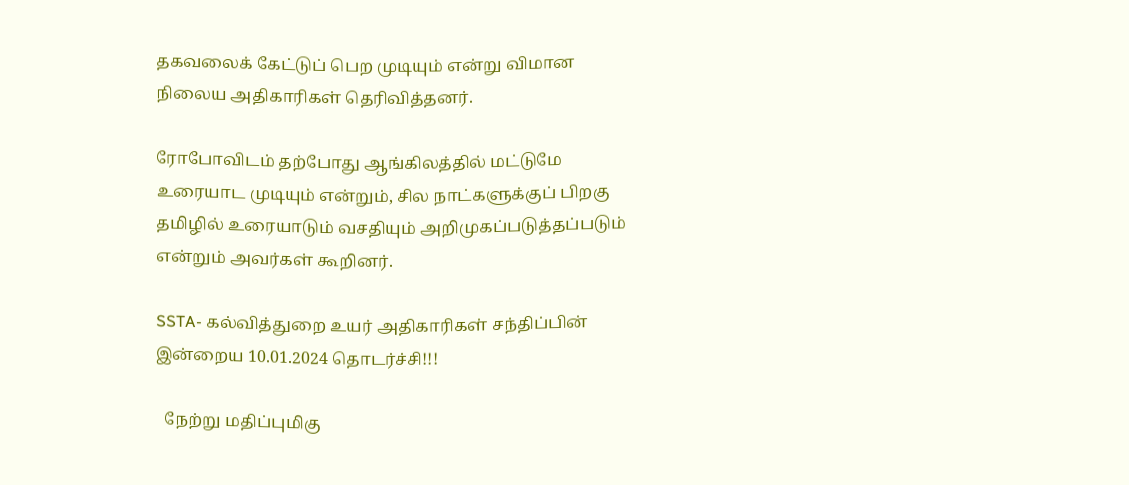தகவலைக் கேட்டுப் பெற முடியும் என்று விமான நிலைய அதிகாரிகள் தெரிவித்தனர்.

ரோபோவிடம் தற்போது ஆங்கிலத்தில் மட்டுமே உரையாட முடியும் என்றும், சில நாட்களுக்குப் பிறகு தமிழில் உரையாடும் வசதியும் அறிமுகப்படுத்தப்படும் என்றும் அவர்கள் கூறினர்.

SSTA- கல்வித்துறை உயர் அதிகாரிகள் சந்திப்பின் இன்றைய 10.01.2024 தொடர்ச்சி!!!

  நேற்று மதிப்புமிகு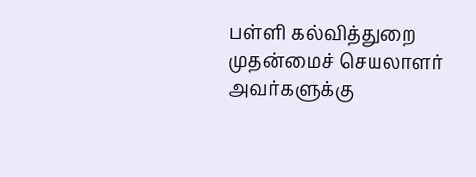பள்ளி கல்வித்துறை முதன்மைச் செயலாளர் அவர்களுக்கு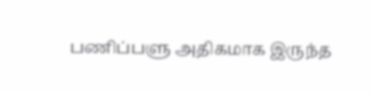பணிப்பளு அதிகமாக இருந்த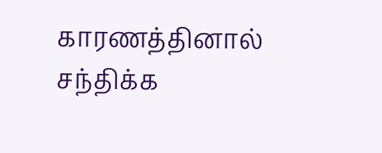காரணத்தினால் சந்திக்க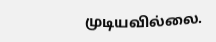முடியவில்லை.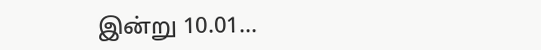இன்று 10.01...